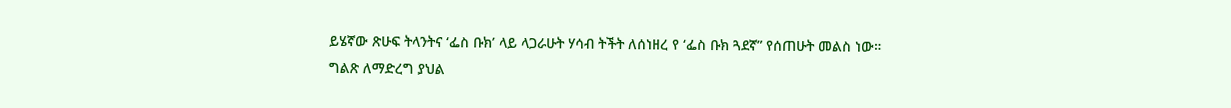ይሄኛው ጽሁፍ ትላንትና ‘ፌስ ቡክ’ ላይ ላጋራሁት ሃሳብ ትችት ለሰነዘረ የ ‘ፌስ ቡክ ጓደኛ” የሰጠሁት መልስ ነው።
ግልጽ ለማድረግ ያህል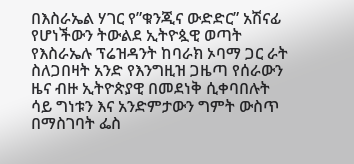በእስራኤል ሃገር የ”ቁንጂና ውድድር” አሽናፊ የሆነችውን ትውልደ ኢትዮጷዊ ወጣት የእስራኤሉ ፕሬዝዳንት ከባራክ ኦባማ ጋር ራት ስለጋበዛት አንድ የእንግዚዝ ጋዜጣ የሰራውን ዜና ብዙ ኢትዮጵያዊ በመደነቅ ሲቀባበሉት ሳይ ግነቱን እና አንድምታውን ግምት ውስጥ በማስገባት ፌስ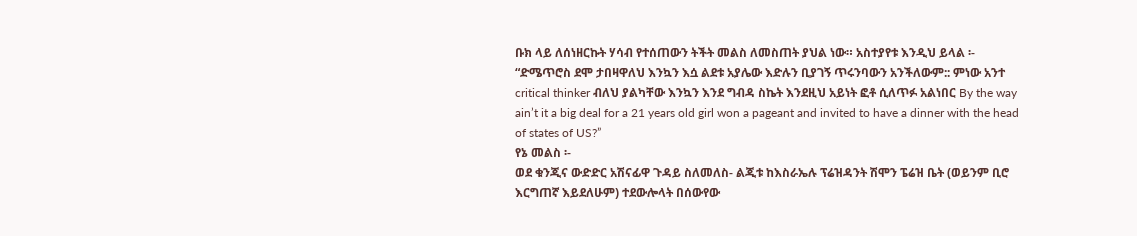ቡክ ላይ ለሰነዘርኩት ሃሳብ የተሰጠውን ትችት መልስ ለመስጠት ያህል ነው። አስተያየቱ እንዲህ ይላል ፡-
“ድሜጥሮስ ደሞ ታበዛዋለህ እንኳን እሷ ልደቱ አያሌው እድሉን ቢያገኝ ጥሩንባውን አንችለውም:: ምነው አንተ critical thinker ብለህ ያልካቸው እንኳን እንደ ግብዳ ስኬት እንደዚህ አይነት ፎቶ ሲለጥፉ አልነበር By the way ain’t it a big deal for a 21 years old girl won a pageant and invited to have a dinner with the head of states of US?”
የኔ መልስ ፡-
ወደ ቁንጂና ውድድር አሽናፊዋ ጉዳይ ስለመለስ- ልጂቱ ከእስራኤሉ ፕሬዝዳንት ሽሞን ፔሬዝ ቤት (ወይንም ቢሮ እርግጠኛ እይደለሁም) ተደውሎላት በሰውየው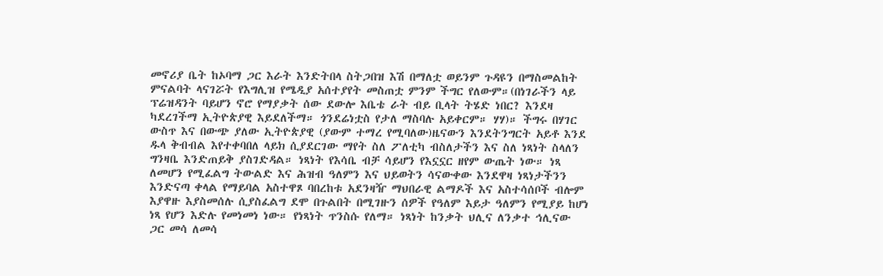መኖሪያ ቤት ከኦባማ ጋር እራት እንድትበላ ስትጋበዝ እሽ በማለቷ ወይንም ጉዳዩን በማስመልከት ምናልባት ላናገሯት የእግሊዝ የሜዲያ አሰተያየት መስጠቷ ምንም ችግር የለውም።(በነገራችን ላይ ፕሬዝዳንት ባይሆን ኖሮ የማያቃት ሰው ደውሎ እቤቴ ራት ብይ ቢላት ትሄድ ነበር? እንደዛ ካደረገችማ ኢትዮጵያዊ እይደለችማ። ጎንደሬነቷስ የታለ ማስባሉ አይቀርም። ሃሃ)። ችግሩ በሃገር ውስጥ እና በውጭ ያለው ኢትዮጵያዊ (ያውም ተማረ የሚባለው)ዜናውን እንደትንግርት አይቶ እንደ ዱላ ቅብብል እየተቀባበለ ላይክ ሲያደርገው ማየት ስለ ፖለቲካ ብስለታችን እና ስለ ነጻነት ስላለን ግንዛቤ እንድጠይቅ ያስገድዳል። ነጻነት የእሳቤ ብቻ ሳይሆን የእኗኗር ዘየም ውጤት ነው። ነጻ ለመሆን የሚፈልግ ትውልድ እና ሕዝብ ዓለምን እና ህይወትን ሳናውቀው እንደዋዛ ነጻነታችንን እንድናጣ ቀላል የማይባል አስተዋጾ ባበረከቱ አደንዛዥ ማህበራዊ ልማዶች እና አስተሳሰቦች ብሎም እያዋዙ እያስመሰሉ ሲያስፈልግ ደሞ በጉልበት በሚገዙን ሰዎች የዓለም እይታ ዓለምን የሚያይ ከሆነ ነጻ የሆን እድሉ የመነመነ ነው። የነጻነት ጥንስሱ የለማ። ነጻነት ከንቃት ህሊና ለንቃተ ኅሊናው ጋር መሳ ለመሳ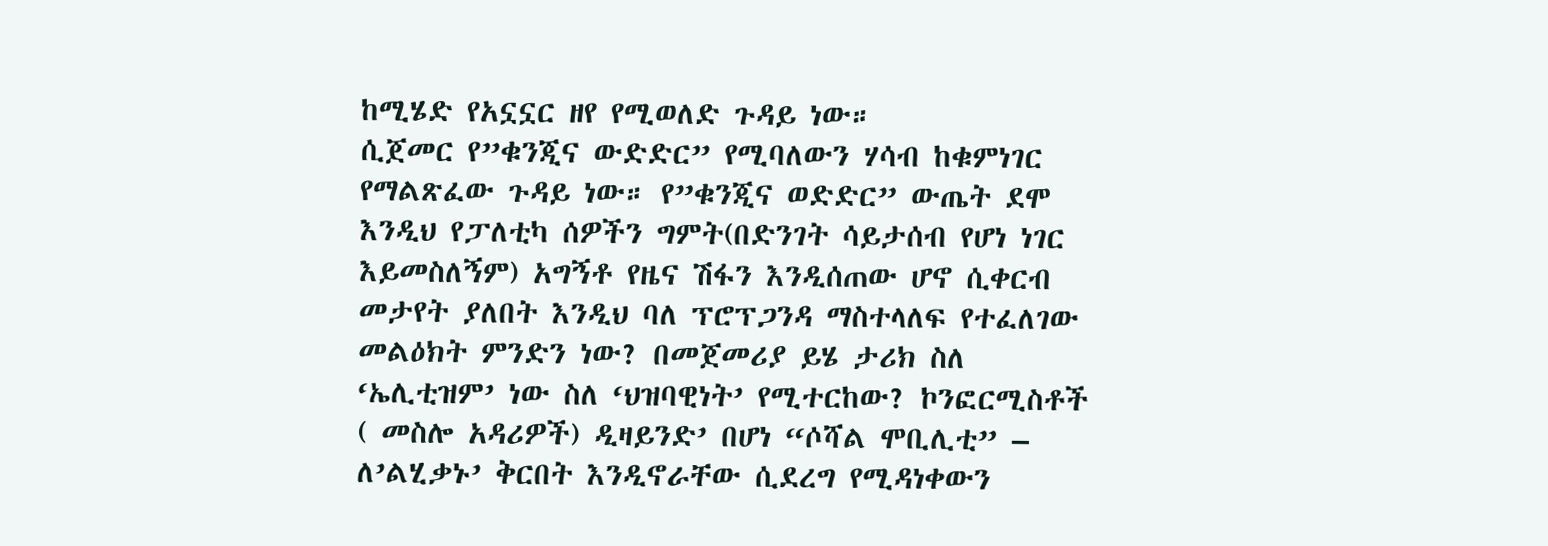ከሚሄድ የአኗኗር ዘየ የሚወለድ ጉዳይ ነው።
ሲጀመር የ”ቁንጂና ውድድር” የሚባለውን ሃሳብ ከቁምነገር የማልጽፈው ጉዳይ ነው። የ”ቁንጂና ወድድር” ውጤት ደሞ እንዲህ የፓለቲካ ሰዎችን ግምት(በድንገት ሳይታሰብ የሆነ ነገር እይመስለኝም) አግኝቶ የዜና ሽፋን እንዲሰጠው ሆኖ ሲቀርብ መታየት ያለበት እንዲህ ባለ ፕሮፕጋንዳ ማስተላለፍ የተፈለገው መልዕክት ምንድን ነው? በመጀመሪያ ይሄ ታሪክ ስለ ‘ኤሊቲዝም’ ነው ስለ ‘ህዝባዊነት’ የሚተርከው? ኮንፎርሚስቶች ( መስሎ አዳሪዎች) ዲዛይንድ’ በሆነ “ሶሻል ሞቢሊቲ” – ለ’ልሂቃኑ’ ቅርበት እንዲኖራቸው ሲደረግ የሚዳነቀውን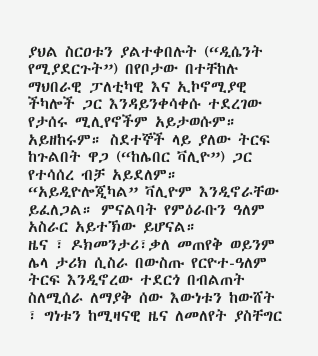ያህል ስርዐቱን ያልተቀበሉት (“ዲሴንት የሚያደርጉት”) በየቦታው በተቸከሉ ማህበራዊ ፓለቲካዊ እና ኢኮኖሚያዊ ችካሎች ጋር እንዳይንቀሳቀሱ ተደረገው የታሰሩ ሚሊየኖችም አይታወሱም። አይዘከሩም። ስደተኞች ላይ ያለው ትርፍ ከጉልበት ዋጋ (“ከሌበር ቫሊዮ”) ጋር የተሳሰረ ብቻ አይደለም። “አይዲዮሎጂካል” ቫሊዮም እንዲኖራቸው ይፈለጋል። ምናልባት የምዕራቡን ዓለም አስራር አይተኽው ይሆናል።
ዜና ፣ ዶክመንታሪ፣ቃለ መጠየቅ ወይንም ሌላ ታሪክ ሲስራ በውስጡ የርዮተ-ዓለም ትርፍ እንዲኖረው ተደርጎ በብልጠት ስለሚሰራ ለማያቅ ሰው እውነቱን ከውሸት ፣ ግነቱን ከሚዛናዊ ዜና ለመለየት ያስቸግር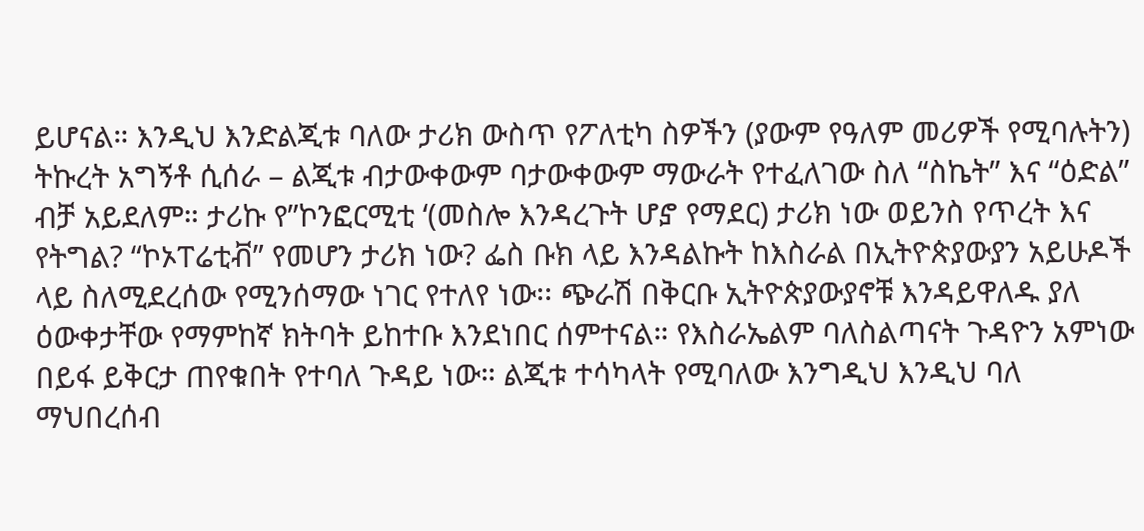ይሆናል። እንዲህ እንድልጂቱ ባለው ታሪክ ውስጥ የፖለቲካ ስዎችን (ያውም የዓለም መሪዎች የሚባሉትን) ትኩረት አግኝቶ ሲሰራ – ልጂቱ ብታውቀውም ባታውቀውም ማውራት የተፈለገው ስለ “ስኬት” እና “ዕድል” ብቻ አይደለም። ታሪኩ የ”ኮንፎርሚቲ ‘(መስሎ እንዳረጉት ሆⶈ የማደር) ታሪክ ነው ወይንስ የጥረት እና የትግል? “ኮኦፐሬቲቭ” የመሆን ታሪክ ነው? ፌስ ቡክ ላይ እንዳልኩት ከእስራል በኢትዮጵያውያን አይሁዶች ላይ ስለሚደረሰው የሚንሰማው ነገር የተለየ ነው፡፡ ጭራሽ በቅርቡ ኢትዮጵያውያኖቹ እንዳይዋለዱ ያለ ዕውቀታቸው የማምከኛ ክትባት ይከተቡ እንደነበር ሰምተናል። የእስራኤልም ባለስልጣናት ጉዳዮን አምነው በይፋ ይቅርታ ጠየቁበት የተባለ ጉዳይ ነው። ልጂቱ ተሳካላት የሚባለው እንግዲህ እንዲህ ባለ ማህበረሰብ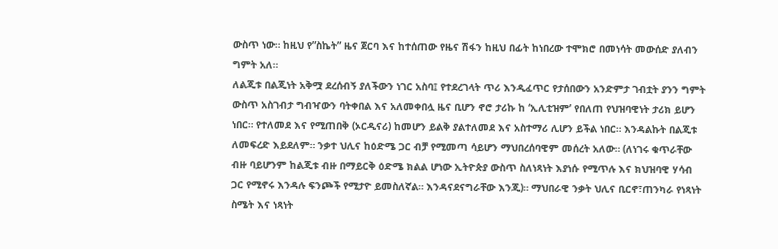ውስጥ ነው። ከዚህ የ”ስኬት” ዜና ጀርባ እና ከተሰጠው የዜና ሽፋን ከዚህ በፊት ከነበረው ተሞክሮ በመነሳት መውሰድ ያለብን ግምት አለ።
ለልጂቱ በልጂነት አቅሟ ደረሰብኝ ያለችውን ነገር አስባ፤ የተደረገላት ጥሪ እንዲፈጥር የታሰበውን አንድምታ ገብቷት ያንን ግምት ውስጥ አስገብታ ግብዣውን ባትቀበል እና አለመቀበሏ ዜና ቢሆን ኖሮ ታሪኩ ከ ‘ኢሊቲዝም’ የበለጠ የህዝባዊነት ታሪክ ይሆን ነበር። የተለመደ እና የሚጠበቅ (ኦርዲናሪ) ከመሆን ይልቅ ያልተለመደ እና አስተማሪ ሊሆን ይችል ነበር። እንዳልኩት በልጂቱ ለመፍረድ እይደለም። ንቃተ ህሊና ከዕድሜ ጋር ብቻ የሚመጣ ሳይሆን ማህበረሰባዊም መሰረት አለው። (ለነገሩ ቁጥራቸው ብዙ ባይሆንም ከልጂቱ ብዙ በማይርቅ ዕድሜ ክልል ሆነው ኢትዮጵያ ውስጥ ስለነጻነት እያነሱ የሚጥሉ እና ክህዝባዊ ሃሳብ ጋር የሚኖሩ እንዳሉ ፍንጮች የሚታዮ ይመስለኛል። እንዳናደናግራቸው እንጂ)። ማህበራዊ ንቃት ህሊና ቢርኖ፣ጠንካራ የነጻነት ስሜት እና ነጻነት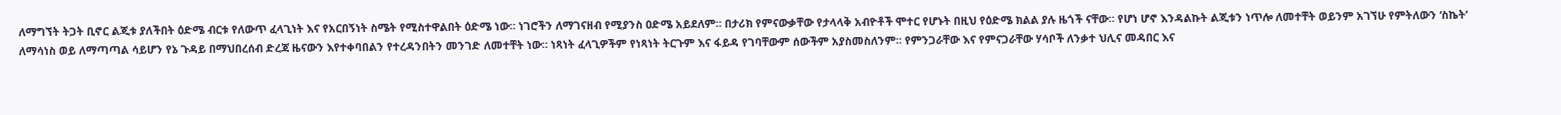ለማግኘት ትጋት ቢኖር ልጂቱ ያለችበት ዕድሜ ብርቱ የለውጥ ፈላጊነት እና የአርበኝነት ስሜት የሚስተዋልበት ዕድሜ ነው። ነገሮችን ለማገናዘብ የሚያንስ ዐድሜ አይደለም። በታሪክ የምናውቃቸው የታላላቅ አብዮቶች ሞተር የሆኑት በዚህ የዕድሜ ክልል ያሉ ዜጎች ናቸው። የሆነ ሆኖ እንዳልኩት ልጂቱን ነጥሎ ለመተቸት ወይንም አገኘሁ የምትለውን ‘ስኬት’ ለማሳነስ ወይ ለማጣጣል ሳይሆን የኔ ጉዳይ በማህበረሰብ ድረጃ ዜናውን እየተቀባበልን የተረዳንበትን መንገድ ለመተቸት ነው። ነጻነት ፈላጊዎችም የነጻነት ትርጉም እና ፋይዳ የገባቸውም ሰውችም አያስመስለንም። የምንጋራቸው እና የምናጋራቸው ሃሳቦች ለንቃተ ህሊና መዳበር እና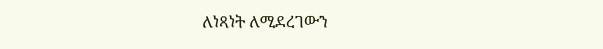ለነጻነት ለሚደረገውን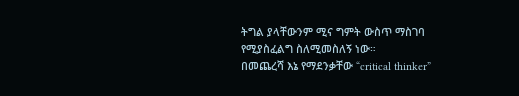ትግል ያላቸውንም ሚና ግምት ውስጥ ማስገባ የሚያስፈልግ ስለሚመስለኝ ነው።
በመጨረሻ እኔ የማደንቃቸው “critical thinker”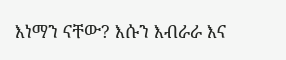እነማን ናቸው? እሱን እብራራ እና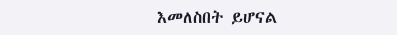እመለስበት ይሆናል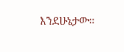እንደሁኔታው።